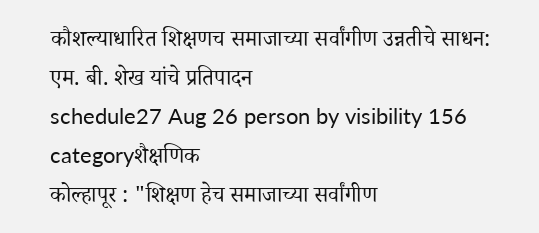कौशल्याधारित शिक्षणच समाजाच्या सर्वांगीण उन्नतीचे साधन: एम. बी. शेख यांचे प्रतिपादन
schedule27 Aug 26 person by visibility 156 categoryशैक्षणिक
कोल्हापूर : "शिक्षण हेच समाजाच्या सर्वांगीण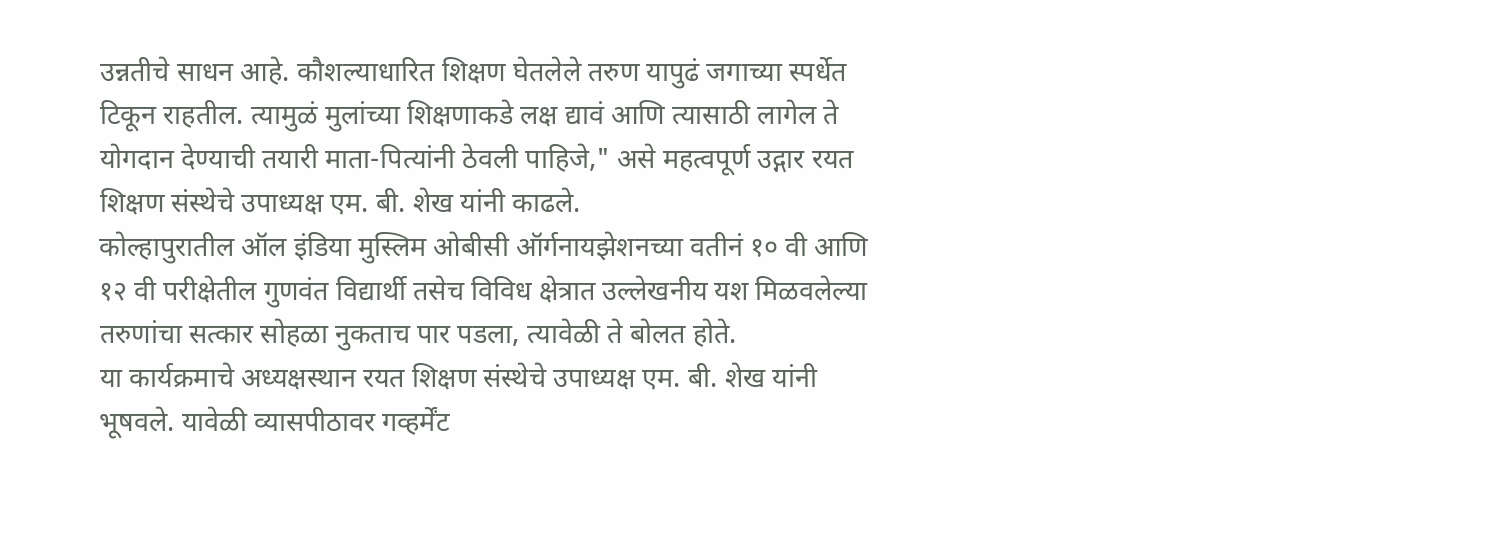उन्नतीचे साधन आहे. कौशल्याधारित शिक्षण घेतलेले तरुण यापुढं जगाच्या स्पर्धेत टिकून राहतील. त्यामुळं मुलांच्या शिक्षणाकडे लक्ष द्यावं आणि त्यासाठी लागेल ते योगदान देण्याची तयारी माता-पित्यांनी ठेवली पाहिजे," असे महत्वपूर्ण उद्गार रयत शिक्षण संस्थेचे उपाध्यक्ष एम. बी. शेख यांनी काढले.
कोल्हापुरातील ऑल इंडिया मुस्लिम ओबीसी ऑर्गनायझेशनच्या वतीनं १० वी आणि १२ वी परीक्षेतील गुणवंत विद्यार्थी तसेच विविध क्षेत्रात उल्लेखनीय यश मिळवलेल्या तरुणांचा सत्कार सोहळा नुकताच पार पडला, त्यावेळी ते बोलत होते.
या कार्यक्रमाचे अध्यक्षस्थान रयत शिक्षण संस्थेचे उपाध्यक्ष एम. बी. शेख यांनी भूषवले. यावेळी व्यासपीठावर गव्हर्मेंट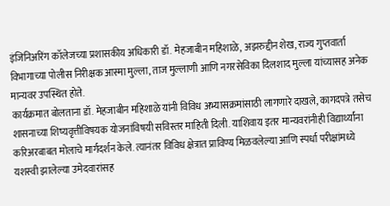इंजिनिअरिंग कॉलेजच्या प्रशासकीय अधिकारी डॉ. मेहजाबीन महिशाळे, अझरुद्दीन शेख, राज्य गुप्तवार्ता विभागाच्या पोलीस निरीक्षक आस्मा मुल्ला, ताज मुल्लाणी आणि नगरसेविका दिलशाद मुल्ला यांच्यासह अनेक मान्यवर उपस्थित होते.
कार्यक्रमात बोलताना डॉ. मेहजाबीन महिशाळे यांनी विविध अभ्यासक्रमांसाठी लागणारे दाखले, कागदपत्रे तसेच शासनाच्या शिष्यवृत्तीविषयक योजनांविषयी सविस्तर माहिती दिली. याशिवाय इतर मान्यवरांनीही विद्यार्थ्यांना करिअरबाबत मोलाचे मार्गदर्शन केले. त्यानंतर विविध क्षेत्रात प्राविण्य मिळवलेल्या आणि स्पर्धा परीक्षांमध्ये यशस्वी झालेल्या उमेदवारांसह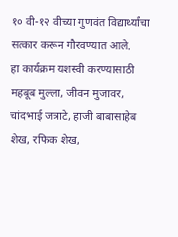१० वी-१२ वीच्या गुणवंत विद्यार्थ्यांचा सत्कार करून गौरवण्यात आले.
हा कार्यक्रम यशस्वी करण्यासाठी महबूब मुल्ला, जीवन मुजावर, चांदभाई जत्राटे, हाजी बाबासाहेब शेख, रफिक शेख,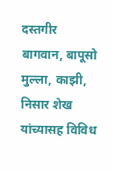दस्तगीर बागवान, बापूसो मुल्ला, काझी, निसार शेख यांच्यासह विविध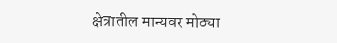क्षेत्रातील मान्यवर मोठ्या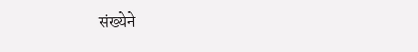संख्येने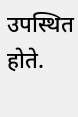उपस्थित होते.